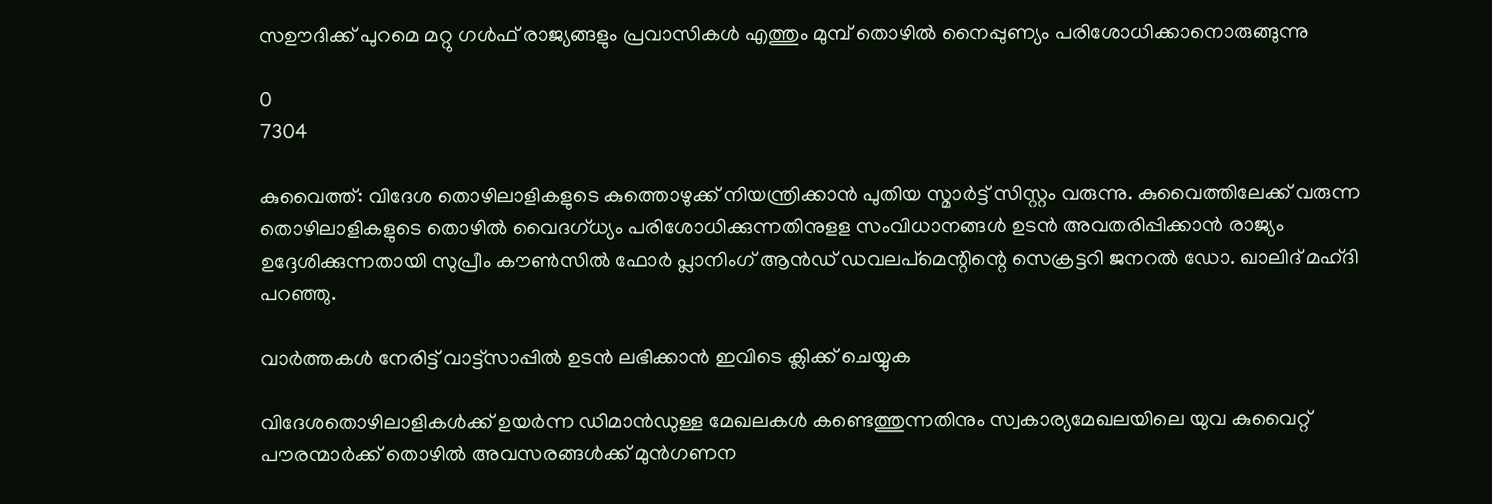സഊദിക്ക് പുറമെ മറ്റു ഗൾഫ് രാജ്യങ്ങളും പ്രവാസികൾ എത്തും മുമ്പ് തൊഴിൽ നൈപ്പുണ്യം പരിശോധിക്കാനൊരുങ്ങുന്നു

0
7304

കുവൈത്ത്‌: വിദേശ തൊഴിലാളികളുടെ കുത്തൊഴുക്ക് നിയന്ത്രിക്കാൻ പുതിയ സ്മാർട്ട് സിസ്റ്റം വരുന്നു. കുവൈത്തിലേക്ക് വരുന്ന തൊഴിലാളികളുടെ തൊഴിൽ വൈദഗ്ധ്യം പരിശോധിക്കുന്നതിനുളള സംവിധാനങ്ങൾ ഉടൻ അവതരിപ്പിക്കാൻ രാജ്യം ഉദ്ദേശിക്കുന്നതായി സുപ്രീം കൗൺസിൽ ഫോർ പ്ലാനിംഗ് ആൻഡ് ഡവലപ്‌മെന്റിന്റെ സെക്രട്ടറി ജനറൽ ഡോ. ഖാലിദ് മഹ്ദി പറഞ്ഞു.

വാർത്തകൾ നേരിട്ട് വാട്ട്സാപ്പിൽ ഉടൻ ലഭിക്കാൻ ഇവിടെ ക്ലിക്ക് ചെയ്യുക

വിദേശതൊഴിലാളികൾക്ക് ഉയർന്ന ഡിമാൻഡുള്ള മേഖലകൾ കണ്ടെത്തുന്നതിനും സ്വകാര്യമേഖലയിലെ യുവ കുവൈറ്റ് പൗരന്മാർക്ക് തൊഴിൽ അവസരങ്ങൾക്ക് മുൻഗണന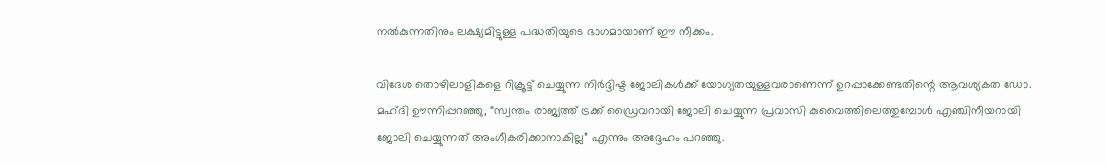നൽകുന്നതിനും ലക്ഷ്യമിട്ടുള്ള പദ്ധതിയുടെ ഭാഗമായാണ് ഈ നീക്കം.

വിദേശ തൊഴിലാളികളെ റിക്രൂട്ട് ചെയ്യുന്ന നിർദ്ദിഷ്ട ജോലികൾക്ക് യോഗ്യതയുള്ളവരാണെന്ന് ഉറപ്പാക്കേണ്ടതിന്റെ ആവശ്യകത ഡോ. മഹ്ദി ഊന്നിപ്പറഞ്ഞു, “സ്വന്തം രാജ്യത്ത് ട്രക്ക് ഡ്രൈവറായി ജോലി ചെയ്യുന്ന പ്രവാസി കുവൈത്തിലെത്തുമ്പോൾ എഞ്ചിനീയറായി ജോലി ചെയ്യുന്നത് അംഗീകരിക്കാനാകില്ല” എന്നും അദ്ദേഹം പറഞ്ഞു.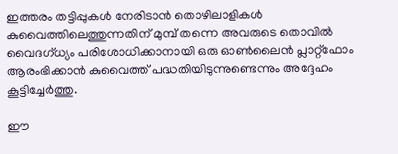ഇത്തരം തട്ടിപ്പുകൾ നേരിടാൻ തൊഴിലാളികൾ കുവൈത്തിലെത്തുന്നതിന് മുമ്പ് തന്നെ അവരുടെ തൊവിൽ വൈദഗ്ധ്യം പരിശോധിക്കാനായി ഒരു ഓൺലൈൻ പ്ലാറ്റ്ഫോം ആരംഭിക്കാൻ കുവൈത്ത് പദ്ധതിയിടുന്നുണ്ടെന്നും അദ്ദേഹം കൂട്ടിച്ചേർത്തു.

ഈ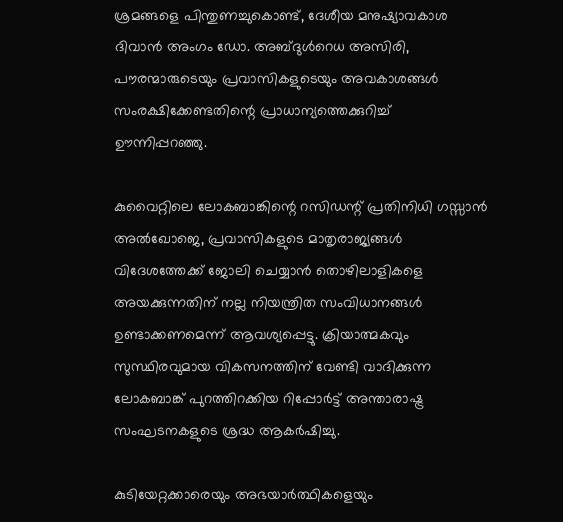ശ്രമങ്ങളെ പിന്തുണച്ചുകൊണ്ട്, ദേശീയ മനുഷ്യാവകാശ ദിവാൻ അംഗം ഡോ. അബ്ദുൾറെധ അസിരി, പൗരന്മാരുടെയും പ്രവാസികളുടെയും അവകാശങ്ങൾ സംരക്ഷിക്കേണ്ടതിന്റെ പ്രാധാന്യത്തെക്കുറിച്ച് ഊന്നിപ്പറഞ്ഞു.

കുവൈറ്റിലെ ലോകബാങ്കിന്റെ റസിഡന്റ് പ്രതിനിധി ഗസ്സാൻ അൽഖോജെ, പ്രവാസികളുടെ മാതൃരാജ്യങ്ങൾ വിദേശത്തേക്ക് ജോലി ചെയ്യാൻ തൊഴിലാളികളെ അയക്കുന്നതിന് നല്ല നിയന്ത്രിത സംവിധാനങ്ങൾ ഉണ്ടാക്കണമെന്ന് ആവശ്യപ്പെട്ടു. ക്രിയാത്മകവും സുസ്ഥിരവുമായ വികസനത്തിന് വേണ്ടി വാദിക്കുന്ന ലോകബാങ്ക് പുറത്തിറക്കിയ റിപ്പോർട്ട് അന്താരാഷ്ട്ര സംഘടനകളുടെ ശ്രദ്ധ ആകർഷിച്ചു.

കുടിയേറ്റക്കാരെയും അഭയാർത്ഥികളെയും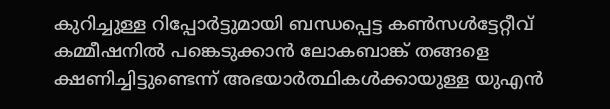കുറിച്ചുള്ള റിപ്പോർട്ടുമായി ബന്ധപ്പെട്ട കൺസൾട്ടേറ്റീവ് കമ്മീഷനിൽ പങ്കെടുക്കാൻ ലോകബാങ്ക് തങ്ങളെ ക്ഷണിച്ചിട്ടുണ്ടെന്ന് അഭയാർത്ഥികൾക്കായുള്ള യുഎൻ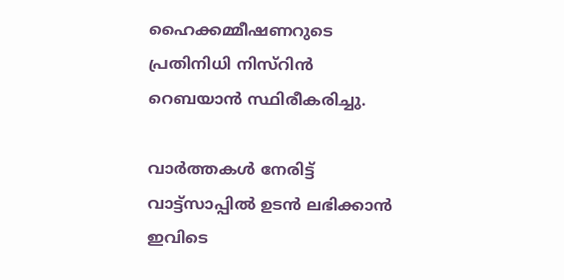ഹൈക്കമ്മീഷണറുടെ പ്രതിനിധി നിസ്റിൻ റെബയാൻ സ്ഥിരീകരിച്ചു.

വാർത്തകൾ നേരിട്ട് വാട്ട്സാപ്പിൽ ഉടൻ ലഭിക്കാൻ ഇവിടെ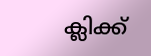ക്ലിക്ക്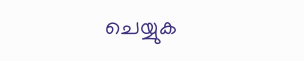ചെയ്യുക